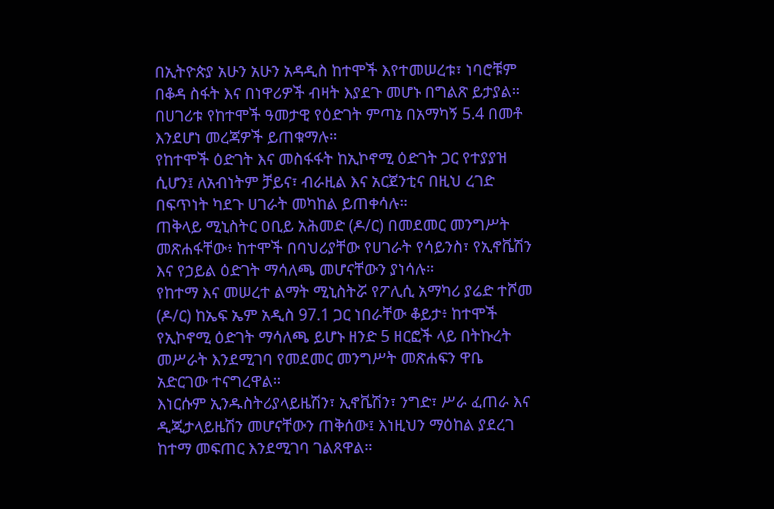በኢትዮጵያ አሁን አሁን አዳዲስ ከተሞች እየተመሠረቱ፣ ነባሮቹም በቆዳ ስፋት እና በነዋሪዎች ብዛት እያደጉ መሆኑ በግልጽ ይታያል።
በሀገሪቱ የከተሞች ዓመታዊ የዕድገት ምጣኔ በአማካኝ 5.4 በመቶ እንደሆነ መረጃዎች ይጠቁማሉ።
የከተሞች ዕድገት እና መስፋፋት ከኢኮኖሚ ዕድገት ጋር የተያያዝ ሲሆን፤ ለአብነትም ቻይና፣ ብራዚል እና አርጀንቲና በዚህ ረገድ በፍጥነት ካደጉ ሀገራት መካከል ይጠቀሳሉ።
ጠቅላይ ሚኒስትር ዐቢይ አሕመድ (ዶ/ር) በመደመር መንግሥት መጽሐፋቸው፥ ከተሞች በባህሪያቸው የሀገራት የሳይንስ፣ የኢኖቬሽን እና የኃይል ዕድገት ማሳለጫ መሆናቸውን ያነሳሉ።
የከተማ እና መሠረተ ልማት ሚኒስትሯ የፖሊሲ አማካሪ ያሬድ ተሾመ (ዶ/ር) ከኤፍ ኤም አዲስ 97.1 ጋር ነበራቸው ቆይታ፥ ከተሞች የኢኮኖሚ ዕድገት ማሳለጫ ይሆኑ ዘንድ 5 ዘርፎች ላይ በትኩረት መሥራት እንደሚገባ የመደመር መንግሥት መጽሐፍን ዋቤ አድርገው ተናግረዋል።
እነርሱም ኢንዱስትሪያላይዜሽን፣ ኢኖቬሽን፣ ንግድ፣ ሥራ ፈጠራ እና ዲጂታላይዜሽን መሆናቸውን ጠቅሰው፤ እነዚህን ማዕከል ያደረገ ከተማ መፍጠር እንደሚገባ ገልጸዋል።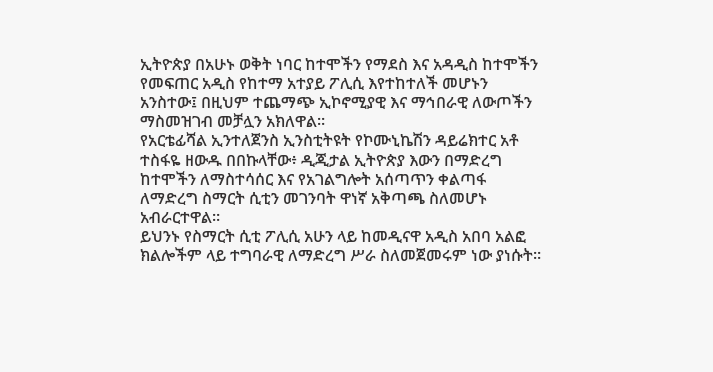ኢትዮጵያ በአሁኑ ወቅት ነባር ከተሞችን የማደስ እና አዳዲስ ከተሞችን የመፍጠር አዲስ የከተማ አተያይ ፖሊሲ እየተከተለች መሆኑን አንስተው፤ በዚህም ተጨማጭ ኢኮኖሚያዊ እና ማኅበራዊ ለውጦችን ማስመዝገብ መቻሏን አክለዋል።
የአርቴፊሻል ኢንተለጀንስ ኢንስቲትዩት የኮሙኒኬሽን ዳይሬክተር አቶ ተስፋዬ ዘውዱ በበኩላቸው፥ ዲጂታል ኢትዮጵያ እውን በማድረግ ከተሞችን ለማስተሳሰር እና የአገልግሎት አሰጣጥን ቀልጣፋ ለማድረግ ስማርት ሲቲን መገንባት ዋነኛ አቅጣጫ ስለመሆኑ አብራርተዋል።
ይህንኑ የስማርት ሲቲ ፖሊሲ አሁን ላይ ከመዲናዋ አዲስ አበባ አልፎ ክልሎችም ላይ ተግባራዊ ለማድረግ ሥራ ስለመጀመሩም ነው ያነሱት።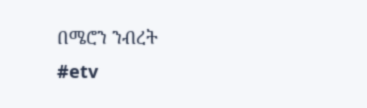በሜሮን ንብረት
#etv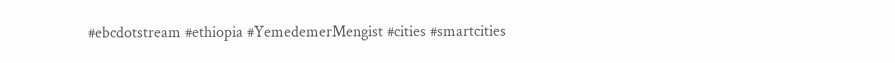#ebcdotstream #ethiopia #YemedemerMengist #cities #smartcities